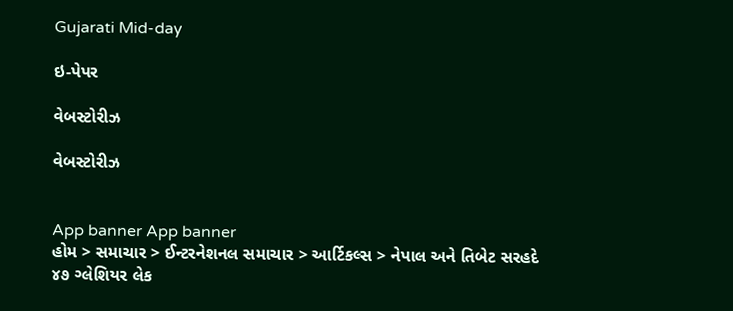Gujarati Mid-day

ઇ-પેપર

વેબસ્ટોરીઝ

વેબસ્ટોરીઝ


App banner App banner
હોમ > સમાચાર > ઈન્ટરનેશનલ સમાચાર > આર્ટિકલ્સ > નેપાલ અને તિબેટ સરહદે ૪૭ ગ્લેશિયર લેક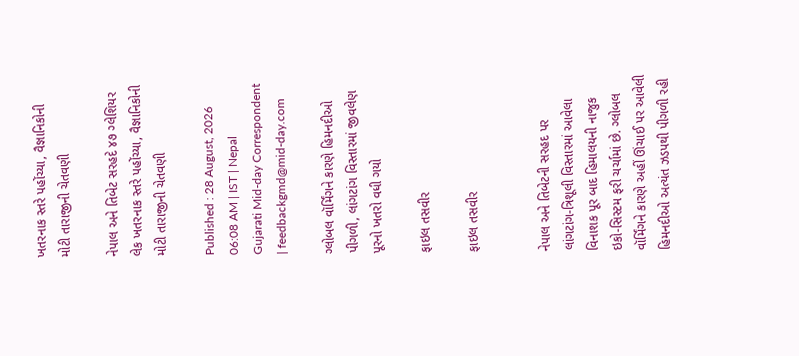ખતરનાક સ્તરે પહોંચ્યા, વૈજ્ઞાનિકોની મોટી તારાજીની ચેતવણી

નેપાલ અને તિબેટ સરહદે ૪૭ ગ્લેશિયર લેક ખતરનાક સ્તરે પહોંચ્યા, વૈજ્ઞાનિકોની મોટી તારાજીની ચેતવણી

Published : 28 August, 2026 06:08 AM | IST | Nepal
Gujarati Mid-day Correspondent | feedbackgmd@mid-day.com

ગ્લોબલ વૉર્મિંગને કારણે હિમનદીઓ પીગળી, લાંગટાંગ વિસ્તારમાં જીવલેણ પૂરનો ખતરો વધી ગયો

ફાઇલ તસવીર

ફાઇલ તસવીર


નેપાલ અને તિબેટની સરહદ પર લાંગટાંગ-ત્રિશૂલી વિસ્તારમાં આવેલા વિનાશક પૂર બાદ હિમાલયની નાજુક ઇકો-સિસ્ટમ ફરી ચર્ચામાં છે. ગ્લોબલ વૉર્મિંગને કારણે અહીં ઊંચાઈ પર આવેલી હિમનદીઓ અત્યંત ઝડપથી પીગળી રહી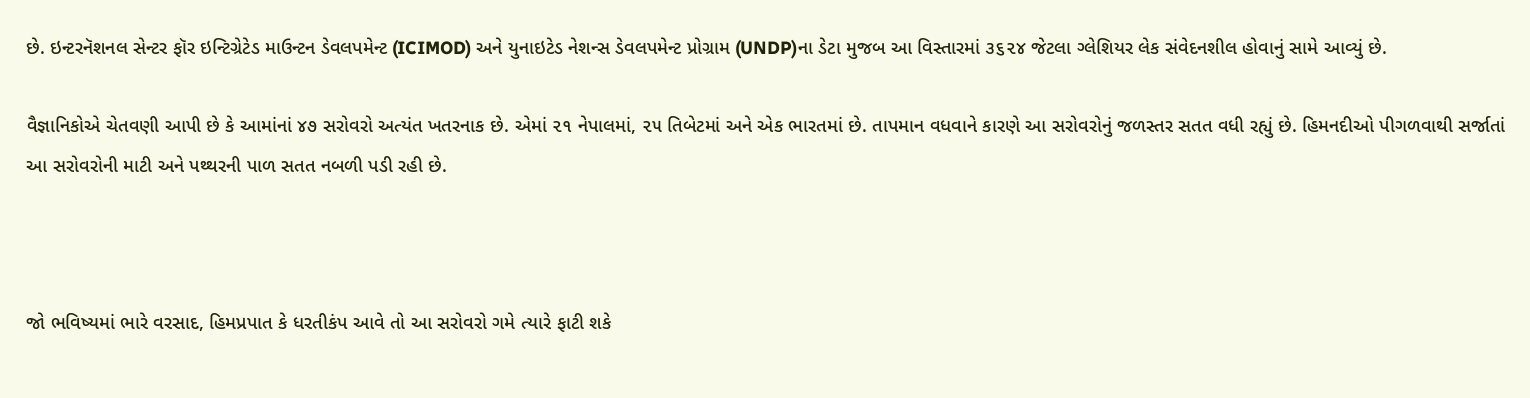છે. ઇન્ટરનૅશનલ સેન્ટર ફૉર ઇન્ટિગ્રેટેડ માઉન્ટન ડેવલપમેન્ટ (ICIMOD) અને યુનાઇટેડ નેશન્સ ડેવલપમેન્ટ પ્રોગ્રામ (UNDP)ના ડેટા મુજબ આ વિસ્તારમાં ૩૬૨૪ જેટલા ગ્લેશિયર લેક સંવેદનશીલ હોવાનું સામે આવ્યું છે.

વૈજ્ઞાનિકોએ ચેતવણી આપી છે કે આમાંનાં ૪૭ સરોવરો અત્યંત ખતરનાક છે. એમાં ૨૧ નેપાલમાં, ૨૫ તિબેટમાં અને એક ભારતમાં છે. તાપમાન વધવાને કારણે આ સરોવરોનું જળસ્તર સતત વધી રહ્યું છે. હિમનદીઓ પીગળવાથી સર્જાતાં આ સરોવરોની માટી અને પથ્થરની પાળ સતત નબળી પડી રહી છે.



જો ભવિષ્યમાં ભારે વરસાદ, હિમપ્રપાત કે ધરતીકંપ આવે તો આ સરોવરો ગમે ત્યારે ફાટી શકે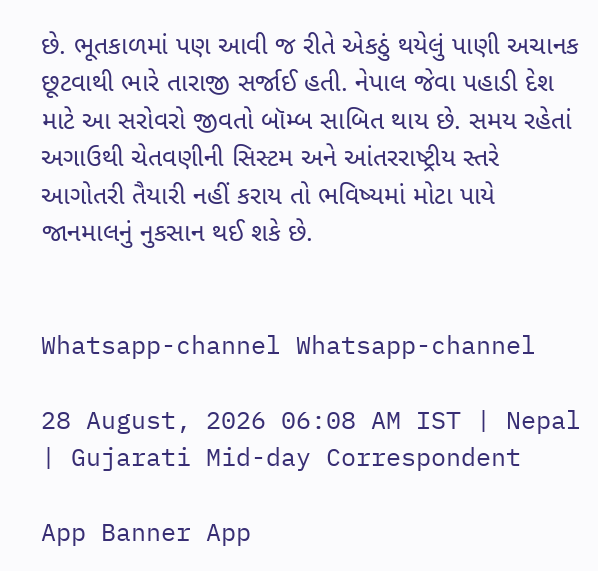છે. ભૂતકાળમાં પણ આવી જ રીતે એકઠું થયેલું પાણી અચાનક છૂટવાથી ભારે તારાજી સર્જાઈ હતી. નેપાલ જેવા પહાડી દેશ માટે આ સરોવરો જીવતો બૉમ્બ સાબિત થાય છે. સમય રહેતાં અગાઉથી ચેતવણીની સિસ્ટમ અને આંતરરાષ્ટ્રીય સ્તરે આગોતરી તૈયારી નહીં કરાય તો ભવિષ્યમાં મોટા પાયે જાનમાલનું નુકસાન થઈ શકે છે.


Whatsapp-channel Whatsapp-channel

28 August, 2026 06:08 AM IST | Nepal | Gujarati Mid-day Correspondent

App Banner App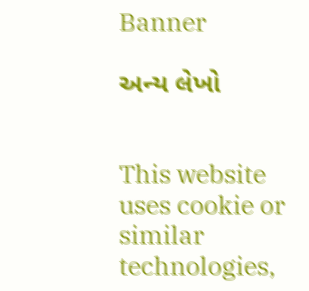Banner

અન્ય લેખો


This website uses cookie or similar technologies,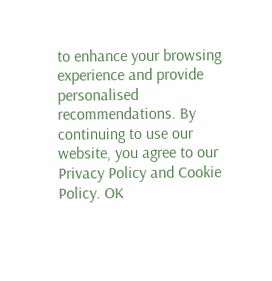to enhance your browsing experience and provide personalised recommendations. By continuing to use our website, you agree to our Privacy Policy and Cookie Policy. OK